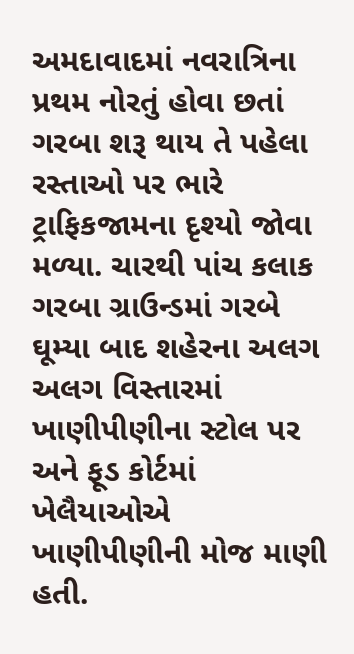અમદાવાદમાં નવરાત્રિના પ્રથમ નોરતું હોવા છતાં ગરબા શરૂ થાય તે પહેલા રસ્તાઓ પર ભારે ટ્રાફિકજામના દૃશ્યો જોવા મળ્યા. ચારથી પાંચ કલાક ગરબા ગ્રાઉન્ડમાં ગરબે ઘૂમ્યા બાદ શહેરના અલગ અલગ વિસ્તારમાં ખાણીપીણીના સ્ટોલ પર અને ફૂડ કોર્ટમાં ખેલૈયાઓએ ખાણીપીણીની મોજ માણી હતી.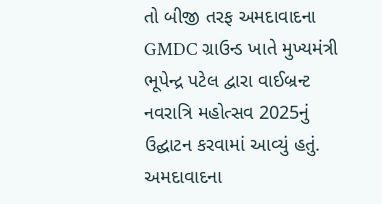તો બીજી તરફ અમદાવાદના GMDC ગ્રાઉન્ડ ખાતે મુખ્યમંત્રી ભૂપેન્દ્ર પટેલ દ્વારા વાઈબ્રન્ટ નવરાત્રિ મહોત્સવ 2025નું ઉદ્ઘાટન કરવામાં આવ્યું હતું.
અમદાવાદના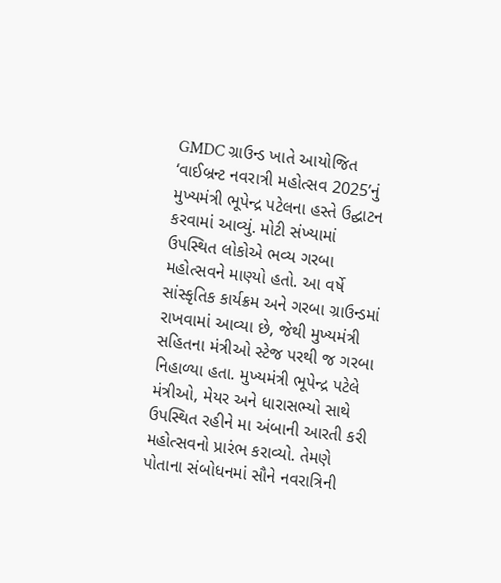GMDC ગ્રાઉન્ડ ખાતે આયોજિત ‘વાઈબ્રન્ટ નવરાત્રી મહોત્સવ 2025’નું મુખ્યમંત્રી ભૂપેન્દ્ર પટેલના હસ્તે ઉદ્ઘાટન કરવામાં આવ્યું. મોટી સંખ્યામાં ઉપસ્થિત લોકોએ ભવ્ય ગરબા મહોત્સવને માણ્યો હતો. આ વર્ષે સાંસ્કૃતિક કાર્યક્રમ અને ગરબા ગ્રાઉન્ડમાં રાખવામાં આવ્યા છે, જેથી મુખ્યમંત્રી સહિતના મંત્રીઓ સ્ટેજ પરથી જ ગરબા નિહાળ્યા હતા. મુખ્યમંત્રી ભૂપેન્દ્ર પટેલે મંત્રીઓ, મેયર અને ધારાસભ્યો સાથે ઉપસ્થિત રહીને મા અંબાની આરતી કરી મહોત્સવનો પ્રારંભ કરાવ્યો. તેમણે પોતાના સંબોધનમાં સૌને નવરાત્રિની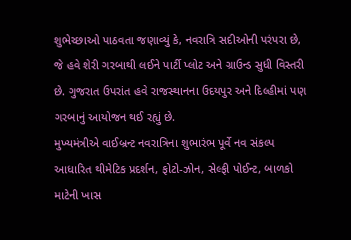શુભેચ્છાઓ પાઠવતા જણાવ્યું કે, નવરાત્રિ સદીઓની પરંપરા છે, જે હવે શેરી ગરબાથી લઈને પાર્ટી પ્લોટ અને ગ્રાઉન્ડ સુધી વિસ્તરી છે. ગુજરાત ઉપરાંત હવે રાજસ્થાનના ઉદયપુર અને દિલ્હીમાં પણ ગરબાનું આયોજન થઈ રહ્યું છે.
મુખ્યમંત્રીએ વાઈબ્રન્ટ નવરાત્રિના શુભારંભ પૂર્વે નવ સંકલ્પ આધારિત થીમેટિક પ્રદર્શન, ફોટો-ઝોન, સેલ્ફી પોઈન્ટ, બાળકો માટેની ખાસ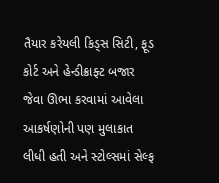તૈયાર કરેયલી કિડ્સ સિટી, ફૂડ કોર્ટ અને હેન્ડીક્રાફ્ટ બજાર જેવા ઊભા કરવામાં આવેલા આકર્ષણોની પણ મુલાકાત લીધી હતી અને સ્ટોલ્સમાં સેલ્ફ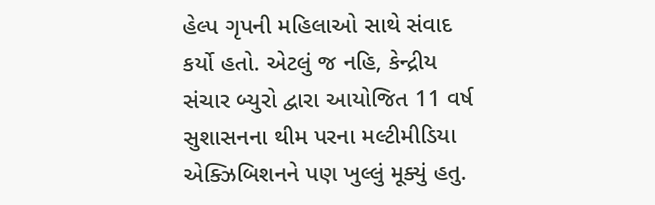હેલ્પ ગૃપની મહિલાઓ સાથે સંવાદ કર્યો હતો. એટલું જ નહિ, કેન્દ્રીય સંચાર બ્યુરો દ્વારા આયોજિત 11 વર્ષ સુશાસનના થીમ પરના મલ્ટીમીડિયા એક્ઝિબિશનને પણ ખુલ્લું મૂક્યું હતુ.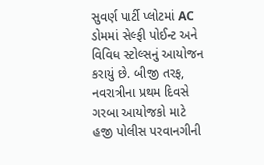સુવર્ણ પાર્ટી પ્લોટમાં AC ડોમમાં સેલ્ફી પોઈન્ટ અને વિવિધ સ્ટોલ્સનું આયોજન કરાયું છે. બીજી તરફ, નવરાત્રીના પ્રથમ દિવસે ગરબા આયોજકો માટે હજી પોલીસ પરવાનગીની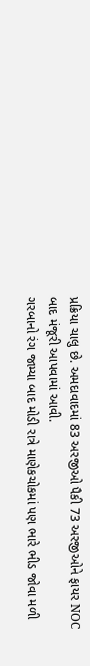પ્રક્રિયા ચાલુ છે. અમદાવાદમાં 83 અરજીઓ પૈકી 73 અરજીઓને ફાયર NOC બાદ મંજૂરી આપવામાં આવી.
ગરબાનો રંગ જામ્યા બાદ મોડી રાત્રે માણેકચોકમાં પણ ભારે ભીડ જોવા મળી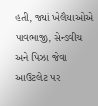હતી, જ્યાં ખેલૈયાઓએ પાવભાજી, સેન્ડવીચ અને પિઝા જેવા આઉટલેટ પર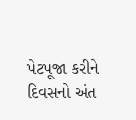પેટપૂજા કરીને દિવસનો અંત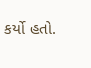કર્યો હતો.